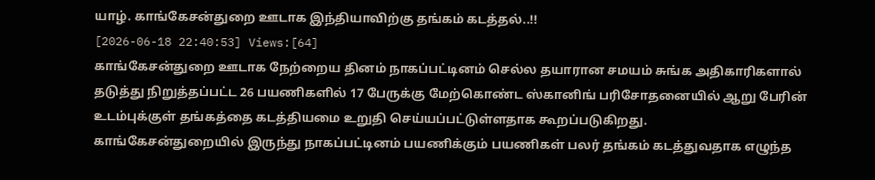யாழ். காங்கேசன்துறை ஊடாக இந்தியாவிற்கு தங்கம் கடத்தல்..!!
[2026-06-18 22:40:53] Views:[64]
காங்கேசன்துறை ஊடாக நேற்றைய தினம் நாகப்பட்டினம் செல்ல தயாரான சமயம் சுங்க அதிகாரிகளால் தடுத்து நிறுத்தப்பட்ட 26 பயணிகளில் 17 பேருக்கு மேற்கொண்ட ஸ்கானிங் பரிசோதனையில் ஆறு பேரின் உடம்புக்குள் தங்கத்தை கடத்தியமை உறுதி செய்யப்பட்டுள்ளதாக கூறப்படுகிறது.
காங்கேசன்துறையில் இருந்து நாகப்பட்டினம் பயணிக்கும் பயணிகள் பலர் தங்கம் கடத்துவதாக எழுந்த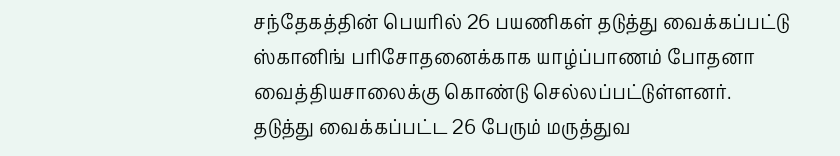சந்தேகத்தின் பெயரில் 26 பயணிகள் தடுத்து வைக்கப்பட்டு ஸ்கானிங் பரிசோதனைக்காக யாழ்ப்பாணம் போதனா வைத்தியசாலைக்கு கொண்டு செல்லப்பட்டுள்ளனர்.
தடுத்து வைக்கப்பட்ட 26 பேரும் மருத்துவ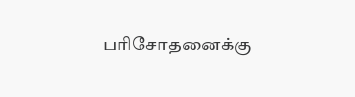பரிசோதனைக்கு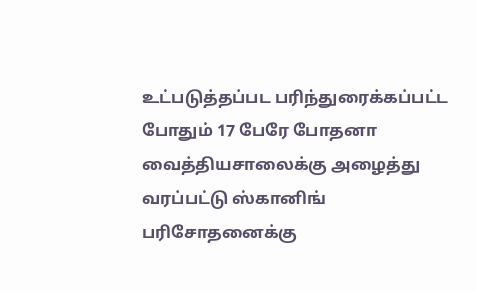உட்படுத்தப்பட பரிந்துரைக்கப்பட்ட போதும் 17 பேரே போதனா வைத்தியசாலைக்கு அழைத்து வரப்பட்டு ஸ்கானிங் பரிசோதனைக்கு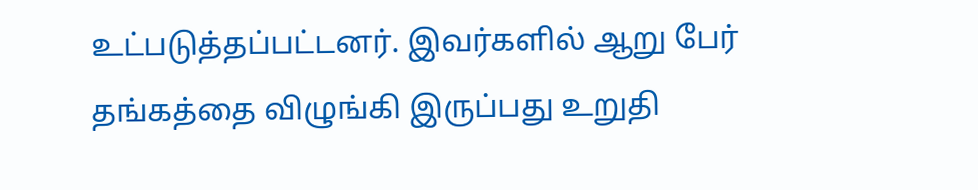உட்படுத்தப்பட்டனர். இவர்களில் ஆறு பேர் தங்கத்தை விழுங்கி இருப்பது உறுதி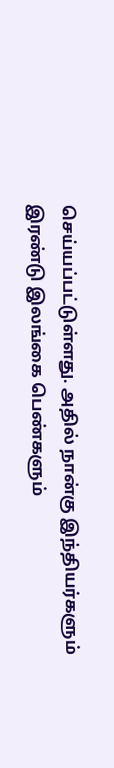செய்யப்பட்டுள்ளது. அதில் நான்கு இந்தியர்களும் இரண்டு இலங்கை பெண்களும்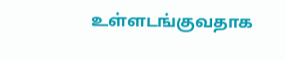உள்ளடங்குவதாக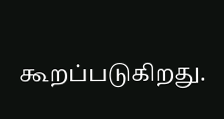கூறப்படுகிறது.